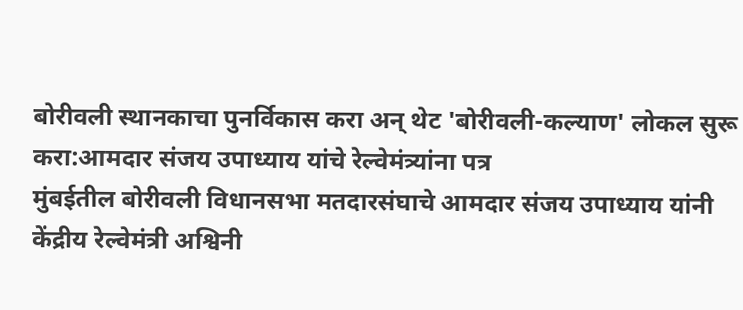बोरीवली स्थानकाचा पुनर्विकास करा अन् थेट 'बोरीवली-कल्याण' लोकल सुरू करा:आमदार संजय उपाध्याय यांचे रेल्वेमंत्र्यांना पत्र
मुंबईतील बोरीवली विधानसभा मतदारसंघाचे आमदार संजय उपाध्याय यांनी केंद्रीय रेल्वेमंत्री अश्विनी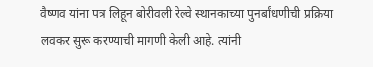वैष्णव यांना पत्र लिहून बोरीवली रेल्वे स्थानकाच्या पुनर्बांधणीची प्रक्रिया लवकर सुरू करण्याची मागणी केली आहे. त्यांनी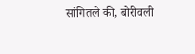सांगितले की, बोरीवली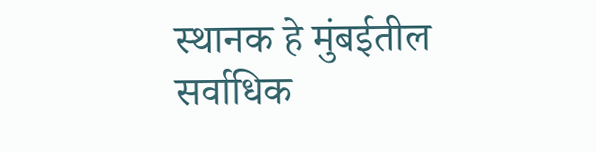स्थानक हे मुंबईतील सर्वाधिक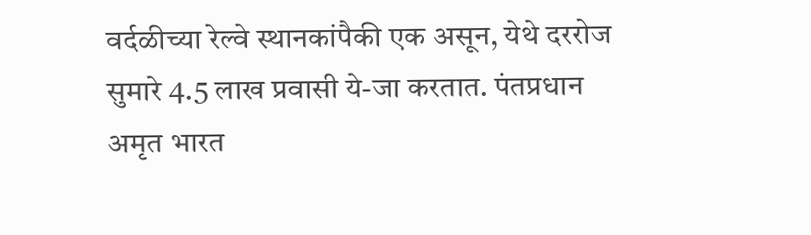वर्दळीच्या रेल्वे स्थानकांपैकी एक असून, येथे दररोज सुमारे 4.5 लाख प्रवासी ये-जा करतात. पंतप्रधान अमृत भारत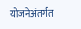योजनेअंतर्गत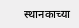स्थानकाच्या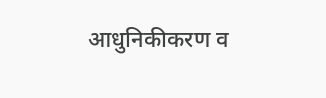आधुनिकीकरण व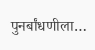पुनर्बांधणीला…